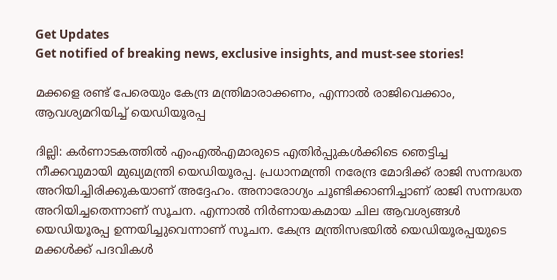Get Updates
Get notified of breaking news, exclusive insights, and must-see stories!

മക്കളെ രണ്ട് പേരെയും കേന്ദ്ര മന്ത്രിമാരാക്കണം, എന്നാല്‍ രാജിവെക്കാം, ആവശ്യമറിയിച്ച് യെഡിയൂരപ്പ

ദില്ലി: കര്‍ണാടകത്തില്‍ എംഎല്‍എമാരുടെ എതിര്‍പ്പുകള്‍ക്കിടെ ഞെട്ടിച്ച നീക്കവുമായി മുഖ്യമന്ത്രി യെഡിയൂരപ്പ. പ്രധാനമന്ത്രി നരേന്ദ്ര മോദിക്ക് രാജി സന്നദ്ധത അറിയിച്ചിരിക്കുകയാണ് അദ്ദേഹം. അനാരോഗ്യം ചൂണ്ടിക്കാണിച്ചാണ് രാജി സന്നദ്ധത അറിയിച്ചതെന്നാണ് സൂചന. എന്നാല്‍ നിര്‍ണായകമായ ചില ആവശ്യങ്ങള്‍ യെഡിയൂരപ്പ ഉന്നയിച്ചുവെന്നാണ് സൂചന. കേന്ദ്ര മന്ത്രിസഭയില്‍ യെഡിയൂരപ്പയുടെ മക്കള്‍ക്ക് പദവികള്‍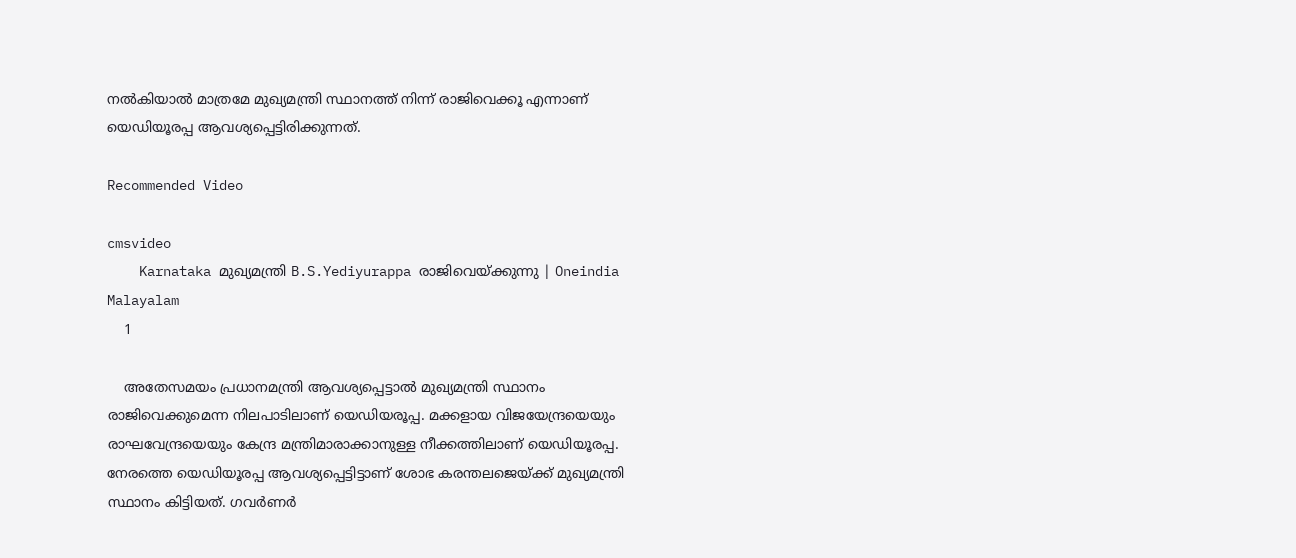നല്‍കിയാല്‍ മാത്രമേ മുഖ്യമന്ത്രി സ്ഥാനത്ത് നിന്ന് രാജിവെക്കൂ എന്നാണ് യെഡിയൂരപ്പ ആവശ്യപ്പെട്ടിരിക്കുന്നത്.

Recommended Video

cmsvideo
    Karnataka മുഖ്യമന്ത്രി B.S.Yediyurappa രാജിവെയ്ക്കുന്നു | Oneindia Malayalam
    1

    അതേസമയം പ്രധാനമന്ത്രി ആവശ്യപ്പെട്ടാല്‍ മുഖ്യമന്ത്രി സ്ഥാനം രാജിവെക്കുമെന്ന നിലപാടിലാണ് യെഡിയരൂപ്പ. മക്കളായ വിജയേന്ദ്രയെയും രാഘവേന്ദ്രയെയും കേന്ദ്ര മന്ത്രിമാരാക്കാനുള്ള നീക്കത്തിലാണ് യെഡിയൂരപ്പ. നേരത്തെ യെഡിയൂരപ്പ ആവശ്യപ്പെട്ടിട്ടാണ് ശോഭ കരന്തലജെയ്ക്ക് മുഖ്യമന്ത്രി സ്ഥാനം കിട്ടിയത്. ഗവര്‍ണര്‍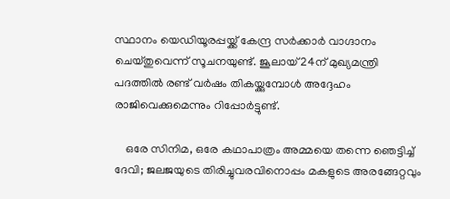സ്ഥാനം യെഡിയൂരപ്പയ്ക്ക് കേന്ദ്ര സര്‍ക്കാര്‍ വാഗ്ദാനം ചെയ്തുവെന്ന് സൂചനയുണ്ട്. ജൂലായ് 24ന് മുഖ്യമന്ത്രി പദത്തില്‍ രണ്ട് വര്‍ഷം തികയ്ക്കുമ്പോള്‍ അദ്ദേഹം രാജിവെക്കുമെന്നും റിപ്പോര്‍ട്ടുണ്ട്.

    ഒരേ സിനിമ, ഒരേ കഥാപാത്രം അമ്മയെ തന്നെ ഞെട്ടിച്ച് ദേവി; ജലജയുടെ തിരിച്ചുവരവിനൊപ്പം മകളുടെ അരങ്ങേറ്റവും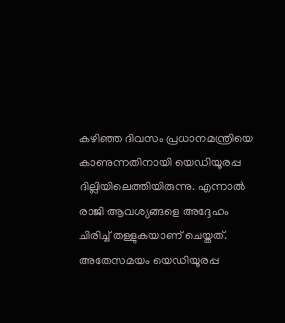കഴിഞ്ഞ ദിവസം പ്രധാനമന്ത്രിയെ കാണുന്നതിനായി യെഡിയൂരപ്പ ദില്ലിയിലെത്തിയിരുന്നു. എന്നാല്‍ രാജി ആവശ്യങ്ങളെ അദ്ദേഹം ചിരിച്ച് തള്ളുകയാണ് ചെയ്തത്. അതേസമയം യെഡിയൂരപ്പ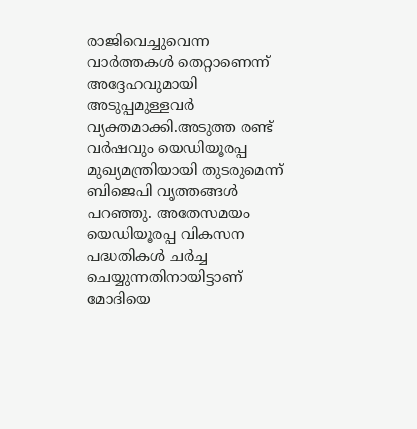രാജിവെച്ചുവെന്ന വാര്‍ത്തകള്‍ തെറ്റാണെന്ന് അദ്ദേഹവുമായി അടുപ്പമുള്ളവര്‍ വ്യക്തമാക്കി.അടുത്ത രണ്ട് വര്‍ഷവും യെഡിയൂരപ്പ മുഖ്യമന്ത്രിയായി തുടരുമെന്ന് ബിജെപി വൃത്തങ്ങള്‍ പറഞ്ഞു. അതേസമയം യെഡിയൂരപ്പ വികസന പദ്ധതികള്‍ ചര്‍ച്ച ചെയ്യുന്നതിനായിട്ടാണ് മോദിയെ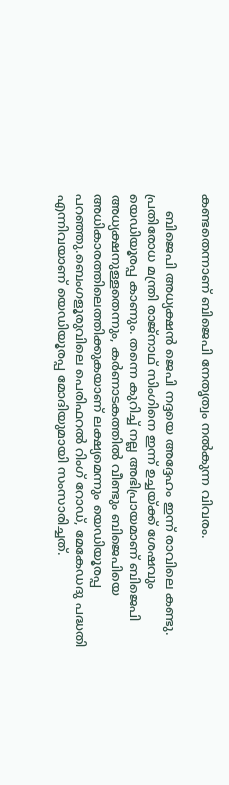കണ്ടതെന്നാണ് ബിജെപി നേതൃത്വം നല്‍കുന്ന വിവരം.

    ബിജെപി അധ്യക്ഷന്‍ ജെപി നദ്ദയെ അദ്ദേഹം ഇന്ന് രാവിലെ കണ്ടു. പ്രതിരോധ മന്ത്രി രാജ്‌നാഥ് സിംഗിനെ ഇന്ന് ഉച്ചയ്ക്ക് ശേഷവും യെഡിയൂരപ്പ കാണും. തന്നെ കുറിച്ച് നല്ല അഭിപ്രായമാണ് ബിജെപി അധ്യക്ഷനുള്ളതെന്നും, കര്‍ണാടകത്തില്‍ വീണ്ടും ബിജെപിയെ അധികാരത്തിലെത്തിക്കുകയാണ് ലക്ഷ്യമെന്നും യെഡിയൂരപ്പ പറഞ്ഞു.ബെംഗളൂരുവിലെ പെരിഫറല്‍ റിംഗ് റോഡ്, മേകേഡദു പദ്ധതി എന്നിവയാണ് യെഡിയൂരപ്പ മോദിയുമായി സംസാരിച്ചത്.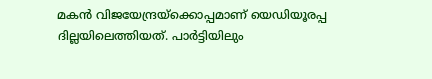മകന്‍ വിജയേന്ദ്രയ്‌ക്കൊപ്പമാണ് യെഡിയൂരപ്പ ദില്ലയിലെത്തിയത്. പാര്‍ട്ടിയിലും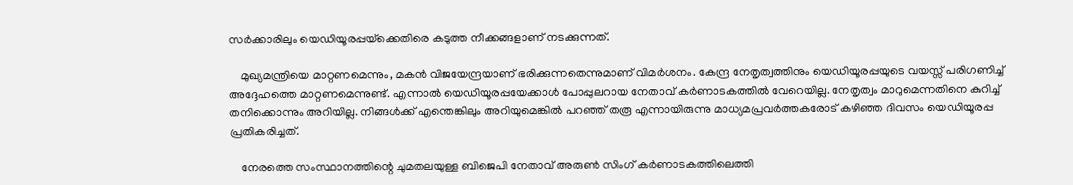സര്‍ക്കാരിലും യെഡിയൂരപ്പയ്‌ക്കെതിരെ കടുത്ത നീക്കങ്ങളാണ് നടക്കുന്നത്.

    മുഖ്യമന്ത്രിയെ മാറ്റണമെന്നും, മകന്‍ വിജയേന്ദ്രയാണ് ഭരിക്കുന്നതെന്നുമാണ് വിമര്‍ശനം. കേന്ദ്ര നേതൃത്വത്തിനും യെഡിയൂരപ്പയുടെ വയസ്സ് പരിഗണിച്ച് അദ്ദേഹത്തെ മാറ്റണമെന്നുണ്ട്. എന്നാല്‍ യെഡിയൂരപ്പയേക്കാള്‍ പോപ്പുലറായ നേതാവ് കര്‍ണാടകത്തില്‍ വേറെയില്ല. നേതൃത്വം മാറുമെന്നതിനെ കുറിച്ച് തനിക്കൊന്നും അറിയില്ല. നിങ്ങള്‍ക്ക് എന്തെങ്കിലും അറിയുമെങ്കില്‍ പറഞ്ഞ് തരൂ എന്നായിരുന്നു മാധ്യമപ്രവര്‍ത്തകരോട് കഴിഞ്ഞ ദിവസം യെഡിയൂരപ്പ പ്രതികരിച്ചത്.

    നേരത്തെ സംസ്ഥാനത്തിന്റെ ചുമതലയുള്ള ബിജെപി നേതാവ് അരുണ്‍ സിംഗ് കര്‍ണാടകത്തിലെത്തി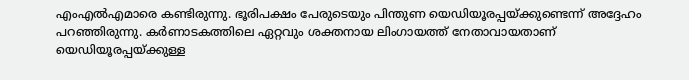എംഎല്‍എമാരെ കണ്ടിരുന്നു. ഭൂരിപക്ഷം പേരുടെയും പിന്തുണ യെഡിയൂരപ്പയ്ക്കുണ്ടെന്ന് അദ്ദേഹം പറഞ്ഞിരുന്നു. കര്‍ണാടകത്തിലെ ഏറ്റവും ശക്തനായ ലിംഗായത്ത് നേതാവായതാണ് യെഡിയൂരപ്പയ്ക്കുള്ള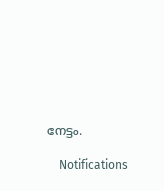നേട്ടം.

    Notifications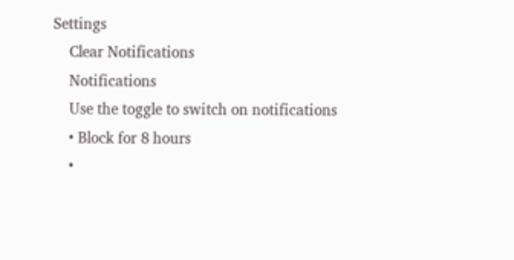Settings
    Clear Notifications
    Notifications
    Use the toggle to switch on notifications
    • Block for 8 hours
    •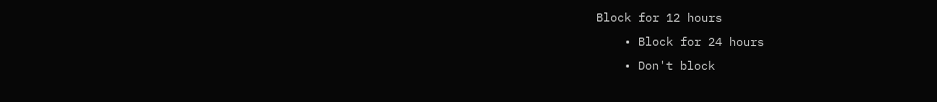Block for 12 hours
    • Block for 24 hours
    • Don't block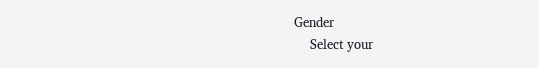Gender
    Select your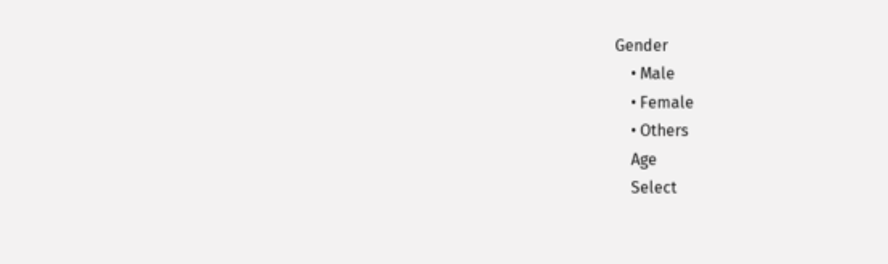Gender
    • Male
    • Female
    • Others
    Age
    Select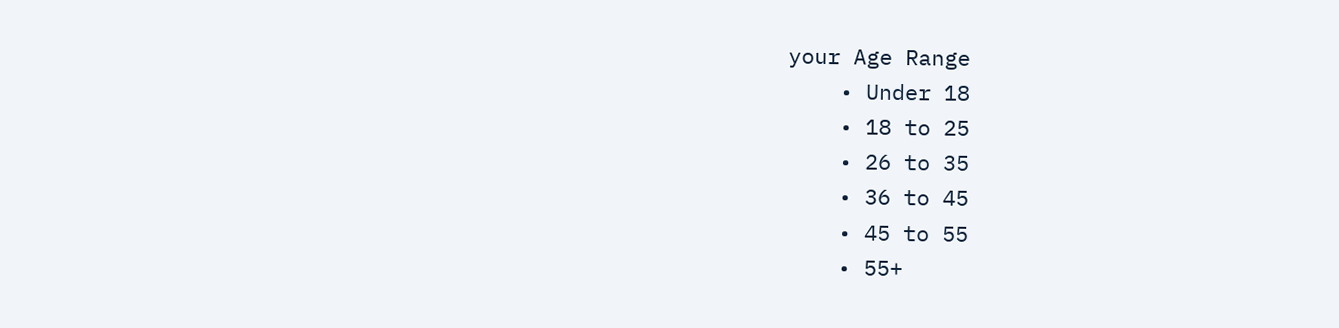your Age Range
    • Under 18
    • 18 to 25
    • 26 to 35
    • 36 to 45
    • 45 to 55
    • 55+